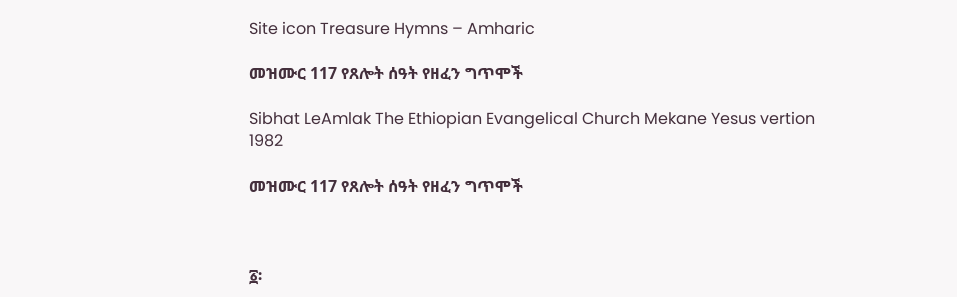Site icon Treasure Hymns – Amharic

መዝሙር 117 የጸሎት ሰዓት የዘፈን ግጥሞች

Sibhat LeAmlak The Ethiopian Evangelical Church Mekane Yesus vertion 1982

መዝሙር 117 የጸሎት ሰዓት የዘፈን ግጥሞች



፩፡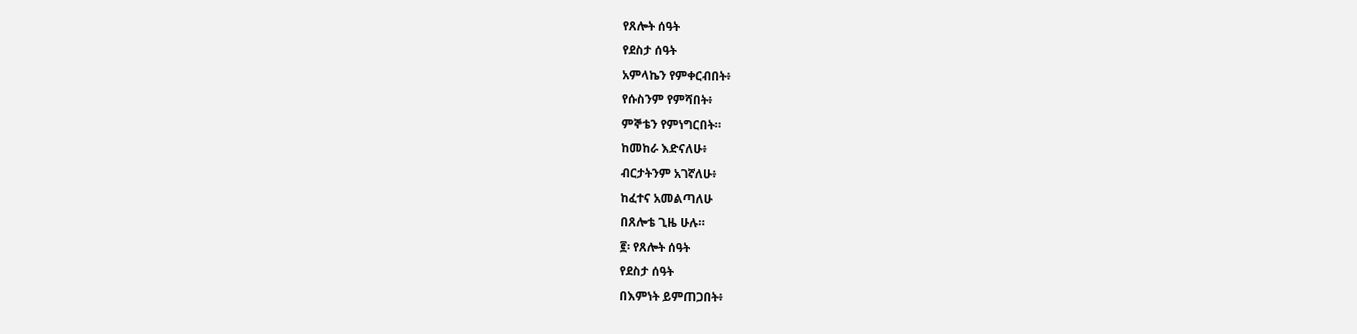የጸሎት ሰዓት
የደስታ ሰዓት
አምላኬን የምቀርብበት፥
የሱስንም የምሻበት፥
ምኞቴን የምነግርበት።
ከመከራ እድናለሁ፥
ብርታትንም አገኛለሁ፥
ከፈተና አመልጣለሁ
በጸሎቴ ጊዜ ሁሉ።
፪፡ የጸሎት ሰዓት
የደስታ ሰዓት
በእምነት ይምጠጋበት፥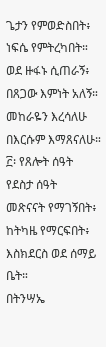ጌታን የምወድስበት፥
ነፍሴ የምትረካበት።
ወደ ዙፋኑ ሲጠራኝ፥
በጸጋው እምነት አለኝ።
መከራዬን እረሳለሁ
በእርሱም እማጸናለሁ።
፫፡ የጸሎት ሰዓት
የደስታ ሰዓት
መጽናናት የማገኝበት፥
ከትካዜ የማርፍበት፥
እስክደርስ ወደ ሰማይ ቤት።
በትንሣኤ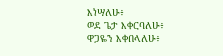እነሣለሁ፥
ወደ ጌታ እቀርባለሁ፥
ዋጋዬን እቀበላለሁ፥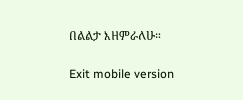በልልታ እዘምራለሁ።

Exit mobile version